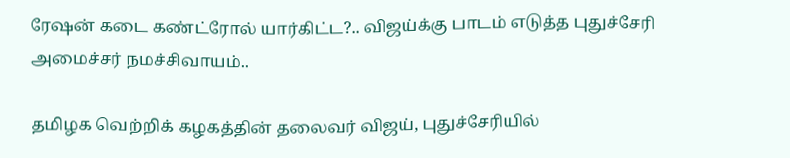ரேஷன் கடை கண்ட்ரோல் யார்கிட்ட?.. விஜய்க்கு பாடம் எடுத்த புதுச்சேரி அமைச்சர் நமச்சிவாயம்..

தமிழக வெற்றிக் கழகத்தின் தலைவர் விஜய், புதுச்சேரியில்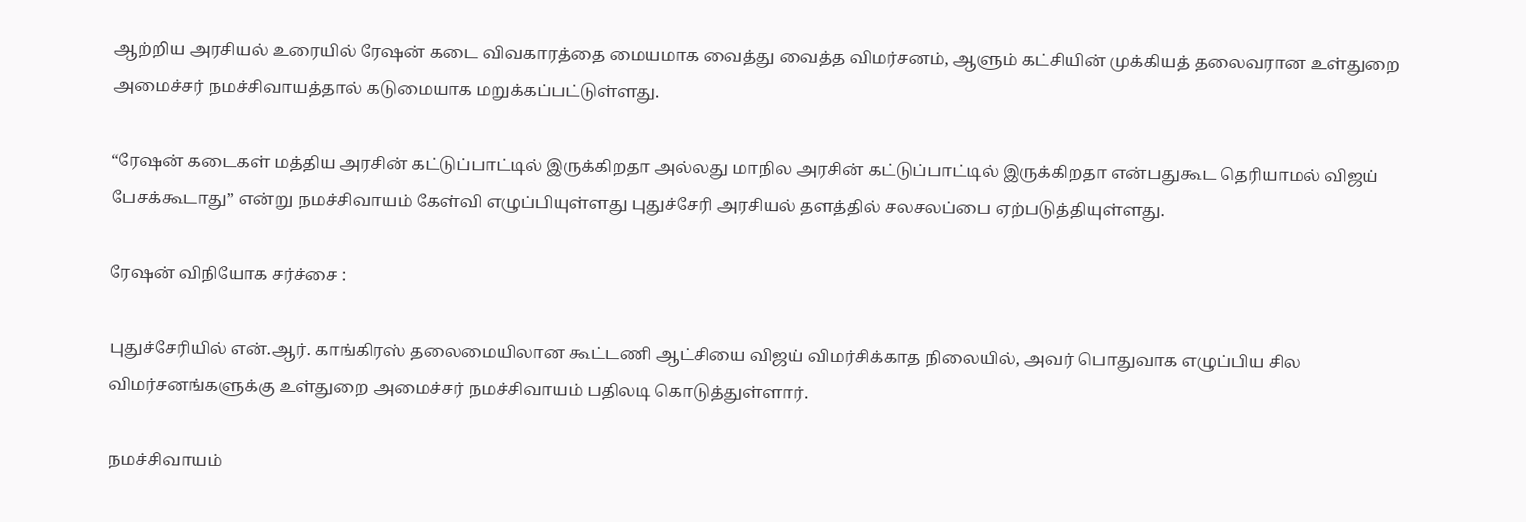ஆற்றிய அரசியல் உரையில் ரேஷன் கடை விவகாரத்தை மையமாக வைத்து வைத்த விமர்சனம், ஆளும் கட்சியின் முக்கியத் தலைவரான உள்துறை அமைச்சர் நமச்சிவாயத்தால் கடுமையாக மறுக்கப்பட்டுள்ளது.

“ரேஷன் கடைகள் மத்திய அரசின் கட்டுப்பாட்டில் இருக்கிறதா அல்லது மாநில அரசின் கட்டுப்பாட்டில் இருக்கிறதா என்பதுகூட தெரியாமல் விஜய் பேசக்கூடாது” என்று நமச்சிவாயம் கேள்வி எழுப்பியுள்ளது புதுச்சேரி அரசியல் தளத்தில் சலசலப்பை ஏற்படுத்தியுள்ளது.

ரேஷன் விநியோக சர்ச்சை :

புதுச்சேரியில் என்.ஆர். காங்கிரஸ் தலைமையிலான கூட்டணி ஆட்சியை விஜய் விமர்சிக்காத நிலையில், அவர் பொதுவாக எழுப்பிய சில விமர்சனங்களுக்கு உள்துறை அமைச்சர் நமச்சிவாயம் பதிலடி கொடுத்துள்ளார்.

நமச்சிவாயம்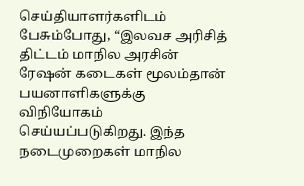செய்தியாளர்களிடம் பேசும்போது, “இலவச அரிசித் திட்டம் மாநில அரசின் ரேஷன் கடைகள் மூலம்தான் பயனாளிகளுக்கு விநியோகம் செய்யப்படுகிறது. இந்த நடைமுறைகள் மாநில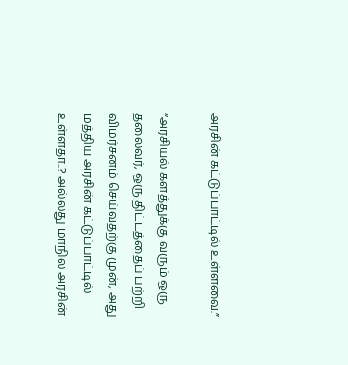அரசின் கட்டுப்பாட்டில் உள்ளவை.”

“அரசியல் களத்துக்கு வரும் ஒரு தலைவர், ஒரு திட்டத்தைப் பற்றி விமர்சனம் செய்வதற்கு முன், அது மத்திய அரசின் கட்டுப்பாட்டில் உள்ளதா..? அல்லது மாநில அரசின்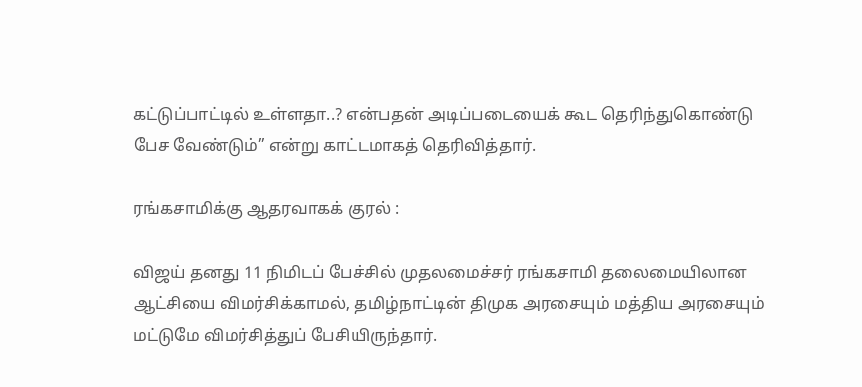கட்டுப்பாட்டில் உள்ளதா..? என்பதன் அடிப்படையைக் கூட தெரிந்துகொண்டு பேச வேண்டும்” என்று காட்டமாகத் தெரிவித்தார்.

ரங்கசாமிக்கு ஆதரவாகக் குரல் :

விஜய் தனது 11 நிமிடப் பேச்சில் முதலமைச்சர் ரங்கசாமி தலைமையிலான ஆட்சியை விமர்சிக்காமல், தமிழ்நாட்டின் திமுக அரசையும் மத்திய அரசையும் மட்டுமே விமர்சித்துப் பேசியிருந்தார்.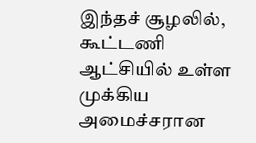இந்தச் சூழலில், கூட்டணி ஆட்சியில் உள்ள முக்கிய அமைச்சரான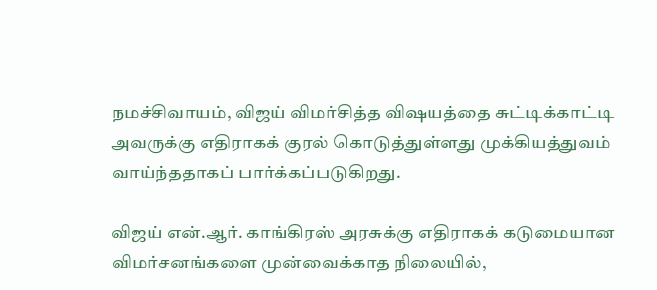நமச்சிவாயம், விஜய் விமர்சித்த விஷயத்தை சுட்டிக்காட்டி அவருக்கு எதிராகக் குரல் கொடுத்துள்ளது முக்கியத்துவம் வாய்ந்ததாகப் பார்க்கப்படுகிறது.

விஜய் என்.ஆர். காங்கிரஸ் அரசுக்கு எதிராகக் கடுமையான விமர்சனங்களை முன்வைக்காத நிலையில்,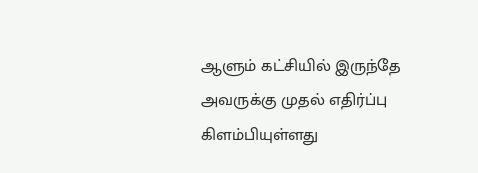ஆளும் கட்சியில் இருந்தே அவருக்கு முதல் எதிர்ப்பு கிளம்பியுள்ளது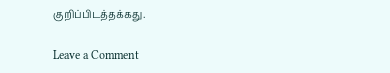குறிப்பிடத்தக்கது.

Leave a Comment